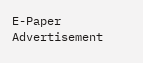E-Paper
Advertisement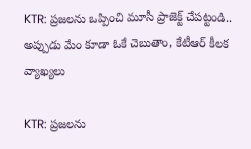KTR: ప్రజలను ఒప్పించి మూసీ ప్రాజెక్ట్ చేపట్టండి.. అప్పుడు మేం కూడా ఓకే చెబుతాం, కేటీఆర్ కీలక వ్యాఖ్యలు

KTR: ప్రజలను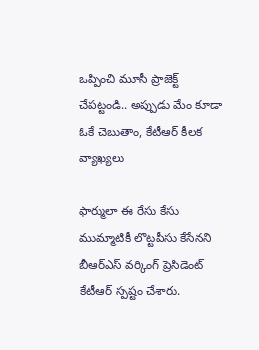ఒప్పించి మూసీ ప్రాజెక్ట్ చేపట్టండి.. అప్పుడు మేం కూడా ఓకే చెబుతాం, కేటీఆర్ కీలక వ్యాఖ్యలు

ఫార్ములా ఈ రేసు కేసు ముమ్మాటికీ లొట్టపీసు కేసేనని బీఆర్ఎస్ వర్కింగ్ ప్రెసిడెంట్ కేటీఆర్ స్పష్టం చేశారు.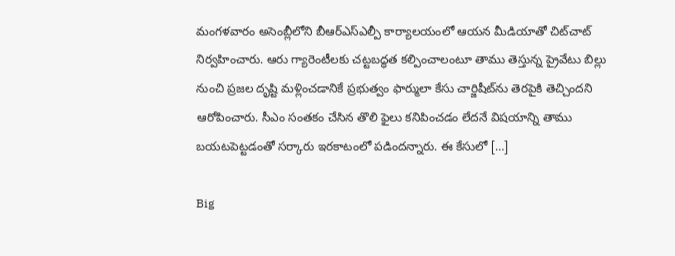మంగళవారం అసెంబ్లీలోని బీఆర్ఎస్ఎల్పీ కార్యాలయంలో ఆయన మీడియాతో చిట్‌చాట్ నిర్వహించారు. ఆరు గ్యారెంటీలకు చట్టబద్ధత కల్పించాలంటూ తాము తెస్తున్న ప్రైవేటు బిల్లు నుంచి ప్రజల దృష్టి మళ్లించడానికే ప్రభుత్వం ఫార్ములా కేసు చార్జిషీట్‌ను తెరపైకి తెచ్చిందని ఆరోపించారు. సీఎం సంతకం చేసిన తొలి ఫైలు కనిపించడం లేదనే విషయాన్ని తాము బయటపెట్టడంతో సర్కారు ఇరకాటంలో పడిందన్నారు. ఈ కేసులో […]

Big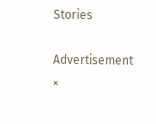Stories

Advertisement
×